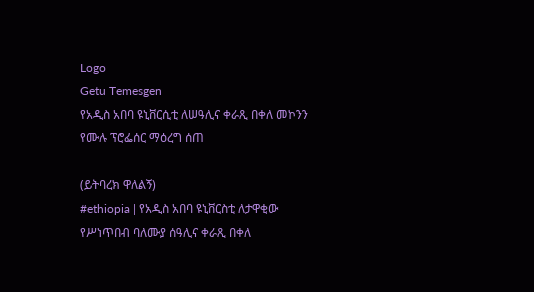Logo
Getu Temesgen
የአዲስ አበባ ዩኒቨርሲቲ ለሠዓሊና ቀራጺ በቀለ መኮንን የሙሉ ፕሮፌሰር ማዕረግ ሰጠ

(ይትባረክ ዋለልኝ)
#ethiopia | የአዲስ አበባ ዩኒቨርስቲ ለታዋቂው የሥነጥበብ ባለሙያ ሰዓሊና ቀራጺ በቀለ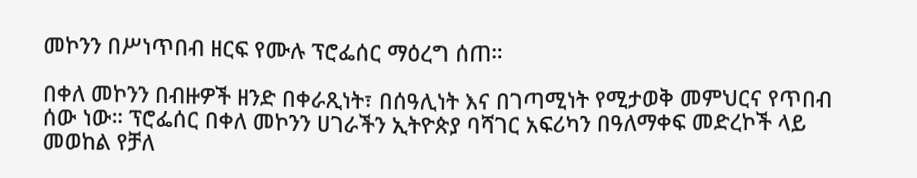መኮንን በሥነጥበብ ዘርፍ የሙሉ ፕሮፌሰር ማዕረግ ሰጠ።

በቀለ መኮንን በብዙዎች ዘንድ በቀራጺነት፣ በሰዓሊነት እና በገጣሚነት የሚታወቅ መምህርና የጥበብ ሰው ነው። ፕሮፌሰር በቀለ መኮንን ሀገራችን ኢትዮጵያ ባሻገር አፍሪካን በዓለማቀፍ መድረኮች ላይ መወከል የቻለ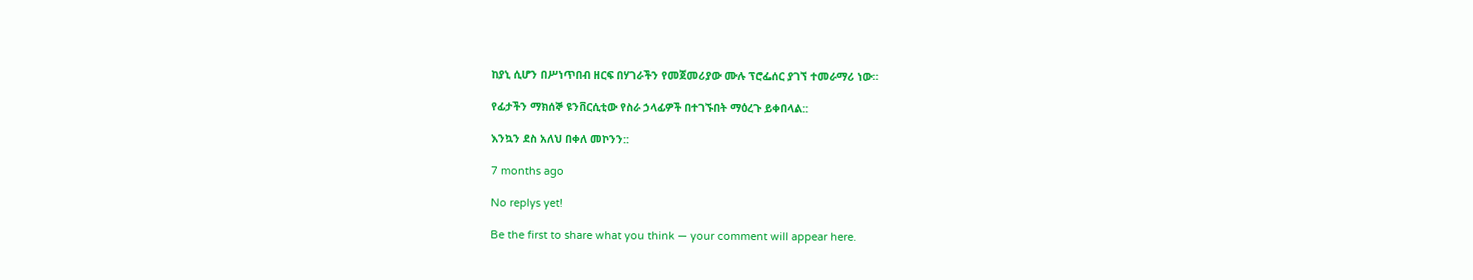ከያኒ ሲሆን በሥነጥበብ ዘርፍ በሃገራችን የመጀመሪያው ሙሉ ፕሮፌሰር ያገኘ ተመራማሪ ነው።

የፊታችን ማክሰኞ ዩንቨርሲቲው የስራ ኃላፊዎች በተገኙበት ማዕረጉ ይቀበላል::

እንኳን ደስ አለህ በቀለ መኮንን::

7 months ago

No replys yet!

Be the first to share what you think — your comment will appear here.